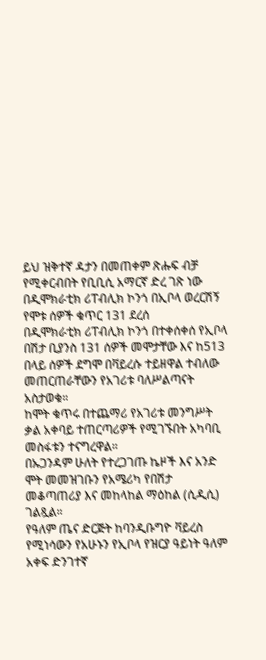ይህ ዝቅተኛ ዳታን በመጠቀም ጽሑፍ ብቻ የሚቀርብበት የቢቢሲ አማርኛ ድረ ገጽ ነው
በዲሞክራቲክ ሪፐብሊክ ኮንጎ በኢቦላ ወረርሽኝ የሞቱ ሰዎች ቁጥር 131 ደረሰ
በዲሞክራቲክ ሪፐብሊክ ኮንጎ በተቀሰቀሰ የኢቦላ በሽታ ቢያንስ 131 ሰዎች መሞታቸው እና ከ513 በላይ ሰዎች ደግሞ በቫይረሱ ተይዘዋል ተብለው መጠርጠራቸውን የአገሪቱ ባለሥልጣናት አስታወቁ።
ከሞት ቁጥሩ በተጨማሪ የአገሪቱ መንግሥት ቃል አቀባይ ተጠርጣሪዎች የሚገኙበት አካባቢ መስፋቱን ተናግረዋል።
በኡጋንዳም ሁለት የተረጋገጡ ኬዞች እና አንድ ሞት መመዝገቡን የአሜሪካ የበሽታ መቆጣጠሪያ እና መከላከል ማዕከል (ሲዲሲ) ገልጿል።
የዓለም ጤና ድርጅት ከባንዲቡግዮ ቫይረስ የሚነሳውን የአሁኑን የኢቦላ የዝርያ ዓይነት ዓለም አቀፍ ድንገተኛ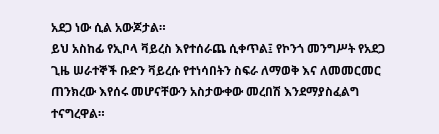አደጋ ነው ሲል አውጆታል።
ይህ አስከፊ የኢቦላ ቫይረስ እየተሰራጨ ሲቀጥል፤ የኮንጎ መንግሥት የአደጋ ጊዜ ሠራተኞች ቡድን ቫይረሱ የተነሳበትን ስፍራ ለማወቅ እና ለመመርመር ጠንክረው እየሰሩ መሆናቸውን አስታውቀው መረበሽ እንደማያስፈልግ ተናግረዋል።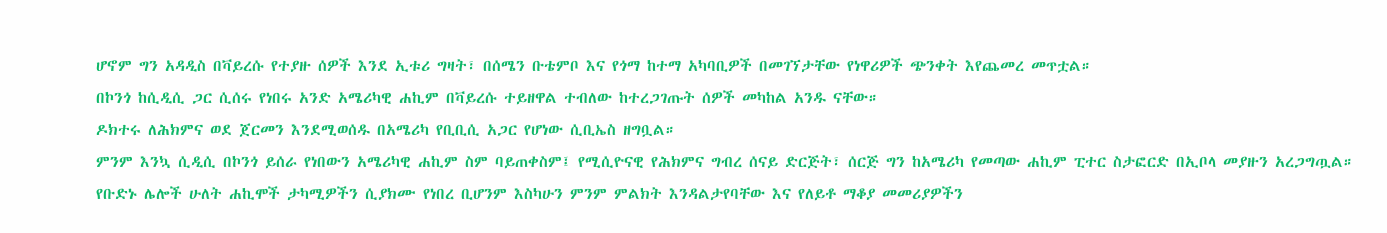ሆኖም ግን አዳዲስ በቫይረሱ የተያዙ ሰዎች እንደ ኢቱሪ ግዛት፣ በሰሜን ቡቴምቦ እና የጎማ ከተማ አካባቢዎች በመገኘታቸው የነዋሪዎች ጭንቀት እየጨመረ መጥቷል።
በኮንጎ ከሲዲሲ ጋር ሲሰሩ የነበሩ አንድ አሜሪካዊ ሐኪም በቫይረሱ ተይዘዋል ተብለው ከተረጋገጡት ሰዎች መካከል አንዱ ናቸው።
ዶክተሩ ለሕክምና ወደ ጀርመን እንደሚወሰዱ በአሜሪካ የቢቢሲ አጋር የሆነው ሲቢኤስ ዘግቧል።
ምንም እንኳ ሲዲሲ በኮንጎ ይሰራ የነበውን አሜሪካዊ ሐኪም ስም ባይጠቀስም፤ የሚሲዮናዊ የሕክምና ግብረ ሰናይ ድርጅት፣ ሰርጅ ግን ከአሜሪካ የመጣው ሐኪም ፒተር ስታፎርድ በኢቦላ መያዙን አረጋግጧል።
የቡድኑ ሌሎች ሁለት ሐኪሞች ታካሚዎችን ሲያክሙ የነበረ ቢሆንም እስካሁን ምንም ምልክት እንዳልታየባቸው እና የለይቶ ማቆያ መመሪያዎችን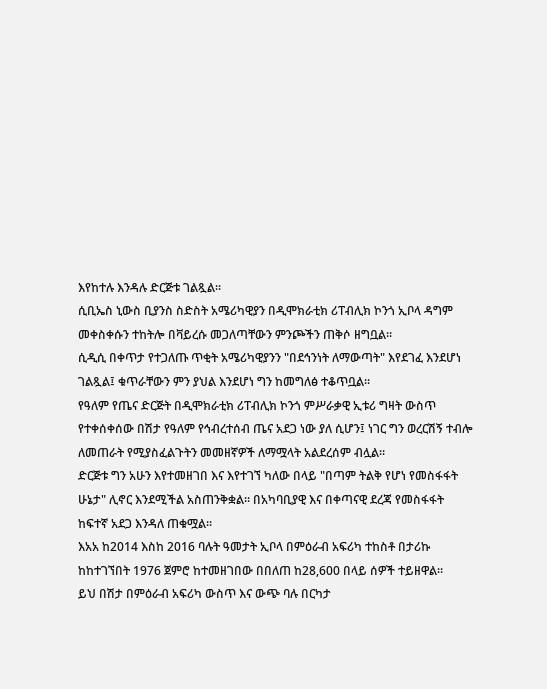እየከተሉ እንዳሉ ድርጅቱ ገልጿል።
ሲቢኤስ ኒውስ ቢያንስ ስድስት አሜሪካዊያን በዲሞክራቲክ ሪፐብሊክ ኮንጎ ኢቦላ ዳግም መቀስቀሱን ተከትሎ በቫይረሱ መጋለጣቸውን ምንጮችን ጠቅሶ ዘግቧል።
ሲዲሲ በቀጥታ የተጋለጡ ጥቂት አሜሪካዊያንን "በደኅንነት ለማውጣት" እየደገፈ እንደሆነ ገልጿል፤ ቁጥራቸውን ምን ያህል እንደሆነ ግን ከመግለፅ ተቆጥቧል።
የዓለም የጤና ድርጅት በዲሞክራቲክ ሪፐብሊክ ኮንጎ ምሥራቃዊ ኢቱሪ ግዛት ውስጥ የተቀሰቀሰው በሽታ የዓለም የኅብረተሰብ ጤና አደጋ ነው ያለ ሲሆን፤ ነገር ግን ወረርሽኝ ተብሎ ለመጠራት የሚያስፈልጉትን መመዘኛዎች ለማሟላት አልደረሰም ብሏል።
ድርጅቱ ግን አሁን እየተመዘገበ እና እየተገኘ ካለው በላይ "በጣም ትልቅ የሆነ የመስፋፋት ሁኔታ" ሊኖር እንደሚችል አስጠንቅቋል። በአካባቢያዊ እና በቀጣናዊ ደረጃ የመስፋፋት ከፍተኛ አደጋ እንዳለ ጠቁሟል።
እአአ ከ2014 እስከ 2016 ባሉት ዓመታት ኢቦላ በምዕራብ አፍሪካ ተከስቶ በታሪኩ ከከተገኘበት 1976 ጀምሮ ከተመዘገበው በበለጠ ከ28,600 በላይ ሰዎች ተይዘዋል።
ይህ በሽታ በምዕራብ አፍሪካ ውስጥ እና ውጭ ባሉ በርካታ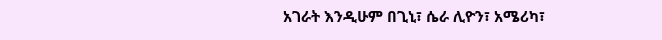አገራት እንዲሁም በጊኒ፣ ሴራ ሊዮን፣ አሜሪካ፣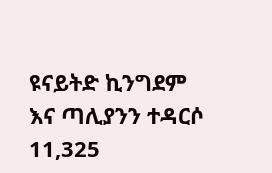ዩናይትድ ኪንግደም እና ጣሊያንን ተዳርሶ 11,325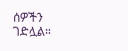ሰዎችን ገድሏል።